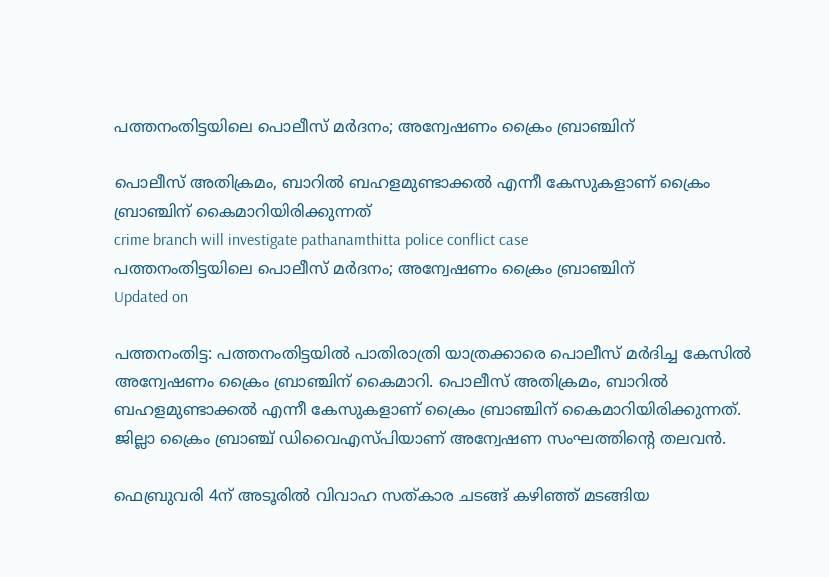പത്തനംതിട്ടയിലെ പൊലീസ് മർദനം; അന്വേഷണം ക്രൈം ബ്രാഞ്ചിന്

പൊലീസ് അതിക്രമം, ബാറിൽ ബഹളമുണ്ടാക്കൽ എന്നീ കേസുകളാണ് ക്രൈം ബ്രാഞ്ചിന് കൈമാറിയിരിക്കുന്നത്
crime branch will investigate pathanamthitta police conflict case
പത്തനംതിട്ടയിലെ പൊലീസ് മർദനം; അന്വേഷണം ക്രൈം ബ്രാഞ്ചിന്
Updated on

പത്തനംതിട്ട: പത്തനംതിട്ടയിൽ പാതിരാത്രി യാത്രക്കാരെ പൊലീസ് മർദിച്ച കേസിൽ അന്വേഷണം ക്രൈം ബ്രാഞ്ചിന് കൈമാറി. പൊലീസ് അതിക്രമം, ബാറിൽ ബഹളമുണ്ടാക്കൽ എന്നീ കേസുകളാണ് ക്രൈം ബ്രാഞ്ചിന് കൈമാറിയിരിക്കുന്നത്. ജില്ലാ ക്രൈം ബ്രാഞ്ച് ഡിവൈഎസ്പിയാണ് അന്വേഷണ സംഘത്തിന്‍റെ തലവൻ.

ഫെബ്രുവരി 4ന് അടൂരിൽ വിവാഹ സത്കാര ചടങ്ങ് കഴിഞ്ഞ് മടങ്ങിയ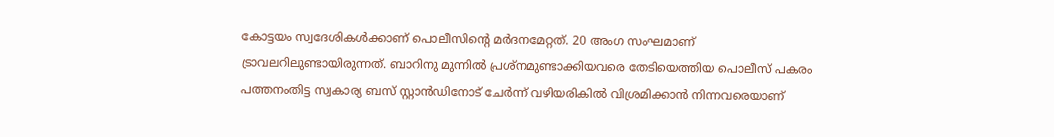കോട്ടയം സ്വദേശികൾക്കാണ് പൊലീസിന്‍റെ മർദനമേറ്റത്. 20 അംഗ സംഘമാണ് ട്രാവലറിലുണ്ടായിരുന്നത്. ബാറിനു മുന്നിൽ പ്രശ്നമുണ്ടാക്കിയവരെ തേടിയെത്തിയ പൊലീസ് പകരം പത്തനംതിട്ട സ്വകാര്യ ബസ് സ്റ്റാന്‍ഡിനോട് ചേര്‍ന്ന് വഴിയരികിൽ വിശ്രമിക്കാന്‍ നിന്നവരെയാണ്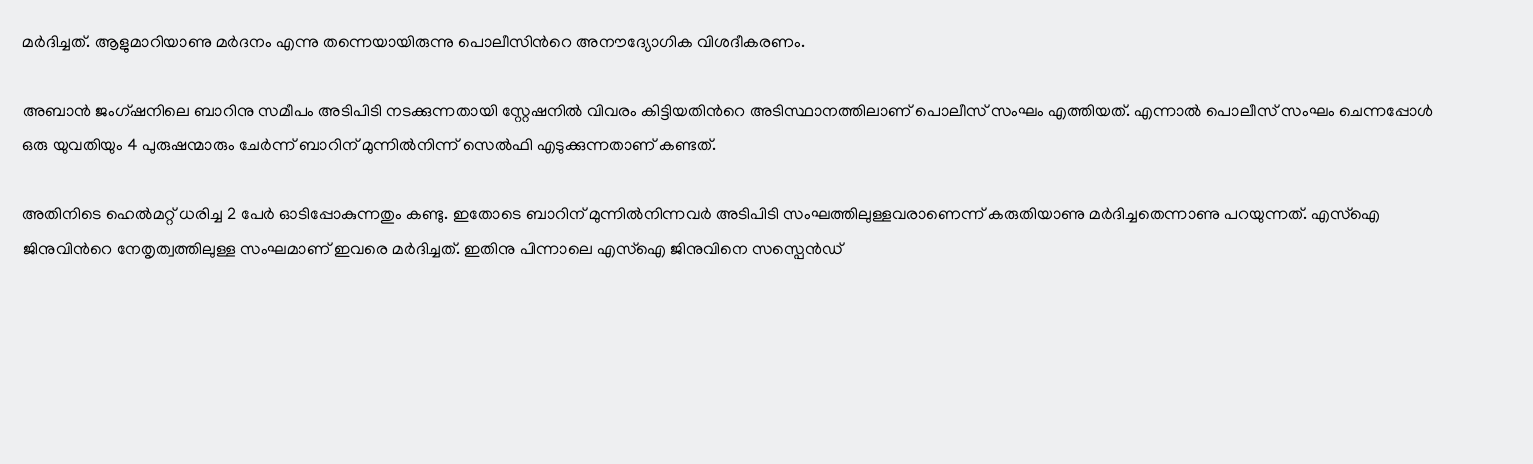മര്‍ദിച്ചത്. ആളുമാറിയാണു മര്‍ദനം എന്നു തന്നെയായിരുന്നു പൊലീസിന്‍റെ അനൗദ്യോഗിക വിശദീകരണം.

അബാന്‍ ജംഗ്ഷനിലെ ബാറിനു സമീപം അടിപിടി നടക്കുന്നതായി സ്റ്റേഷനില്‍ വിവരം കിട്ടിയതിന്‍റെ അടിസ്ഥാനത്തിലാണ് പൊലീസ് സംഘം എത്തിയത്. എന്നാൽ പൊലീസ് സംഘം ചെന്നപ്പോള്‍ ഒരു യുവതിയും 4 പുരുഷന്മാരും ചേര്‍ന്ന് ബാറിന് മുന്നില്‍നിന്ന് സെല്‍ഫി എടുക്കുന്നതാണ് കണ്ടത്.

അതിനിടെ ഹെല്‍മറ്റ് ധരിച്ച 2 പേര്‍ ഓടിപ്പോകുന്നതും കണ്ടു. ഇതോടെ ബാറിന് മുന്നില്‍നിന്നവർ അടിപിടി സംഘത്തിലുള്ളവരാണെന്ന് കരുതിയാണു മര്‍ദിച്ചതെന്നാണു പറയുന്നത്. എസ്ഐ ജിനുവിന്‍റെ നേതൃത്വത്തിലുള്ള സംഘമാണ് ഇവരെ മർദിച്ചത്. ഇതിനു പിന്നാലെ എസ്ഐ ജിനുവിനെ സസ്പെൻഡ്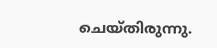ചെയ്തിരുന്നു.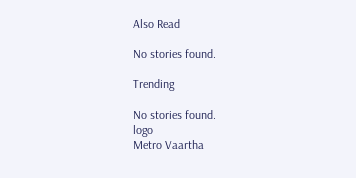Also Read

No stories found.

Trending

No stories found.
logo
Metro Vaartha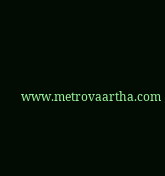www.metrovaartha.com